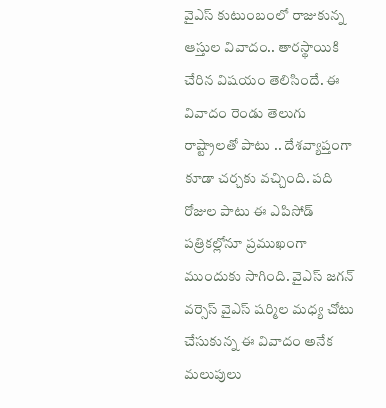వైఎస్ కుటుంబంలో రాజుకున్న ఆస్తుల వివాదం.. తారస్థాయికి చేరిన విషయం తెలిసిందే. ఈ వివాదం రెండు తెలుగు రాష్ట్రాలతో పాటు .. దేశవ్యాప్తంగా కూడా చర్చకు వచ్చింది. పది రోజుల పాటు ఈ ఎపిసోడ్ పత్రికల్లోనూ ప్రముఖంగా ముందుకు సాగింది. వైఎస్ జగన్ వర్సెస్ వైఎస్ షర్మిల మధ్య చోటు చేసుకున్న ఈ వివాదం అనేక మలుపులు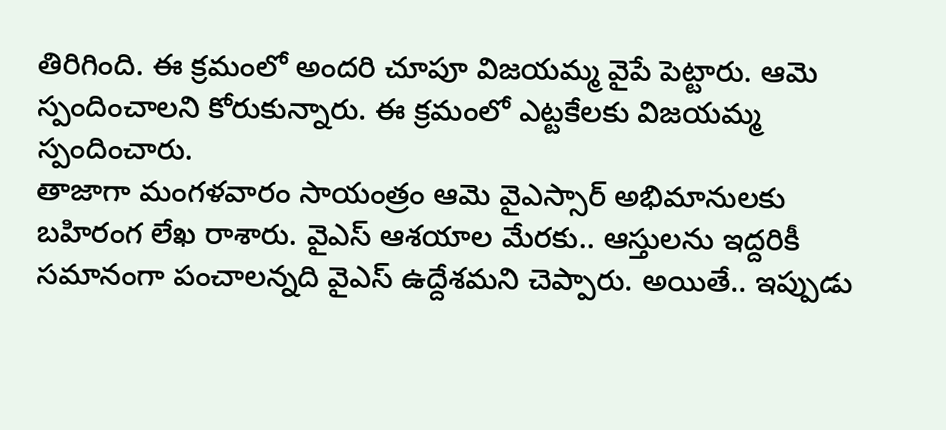తిరిగింది. ఈ క్రమంలో అందరి చూపూ విజయమ్మ వైపే పెట్టారు. ఆమె స్పందించాలని కోరుకున్నారు. ఈ క్రమంలో ఎట్టకేలకు విజయమ్మ స్పందించారు.
తాజాగా మంగళవారం సాయంత్రం ఆమె వైఎస్సార్ అభిమానులకు బహిరంగ లేఖ రాశారు. వైఎస్ ఆశయాల మేరకు.. ఆస్తులను ఇద్దరికీ సమానంగా పంచాలన్నది వైఎస్ ఉద్దేశమని చెప్పారు. అయితే.. ఇప్పుడు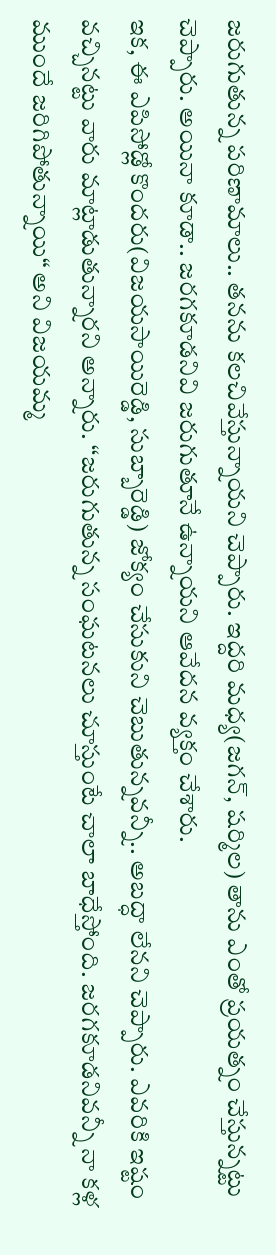జరుగుతున్న పరిణామాలు.. తనను కలచివేస్తున్నాయని చెప్పారు. ఇద్దరి మధ్య(జగన్, షర్మిల) తాను ఎంతో ప్రయత్నం చేస్తున్నట్టు చెప్పారు. అయినా కూడా.. జరగకూడనివి జరుగుతూనే ఉన్నాయని ఆవేదన వ్యక్తం చేశారు.
ఇక, ఈ ఎపిసోడ్లో కొందరు(విజయసాయిరెడ్డి, సుబ్బారెడ్డి) జోక్యం చేసుకుని చెబుతున్నవన్నీ.. అబద్ధా లేనని చెప్పారు. ఎవరికి ఇష్టం వచ్చినట్టు వారు మాట్లాడుతున్నారని అన్నారు. ‘‘జరుగుతున్న సంఘటనలు చూస్తుంటే చాలా బాధేస్తోంది. జరగకూడనివన్నీ నా కళ్ల ముందే జరిగిపోతున్నాయి“ అని విజయమ్మ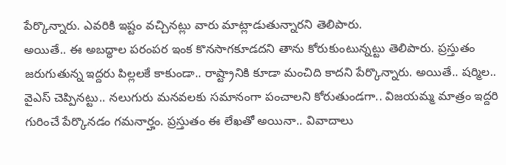పేర్కొన్నారు. ఎవరికి ఇష్టం వచ్చినట్లు వారు మాట్లాడుతున్నారని తెలిపారు.
అయితే.. ఈ అబద్ధాల పరంపర ఇంక కొనసాగకూడదని తాను కోరుకుంటున్నట్టు తెలిపారు. ప్రస్తుతం జరుగుతున్న ఇద్దరు పిల్లలకే కాకుండా.. రాష్ట్రానికి కూడా మంచిది కాదని పేర్కొన్నారు. అయితే.. షర్మిల.. వైఎస్ చెప్పినట్టు.. నలుగురు మనవలకు సమానంగా పంచాలని కోరుతుండగా.. విజయమ్మ మాత్రం ఇద్దరి గురించే పేర్కొనడం గమనార్హం. ప్రస్తుతం ఈ లేఖతో అయినా.. వివాదాలు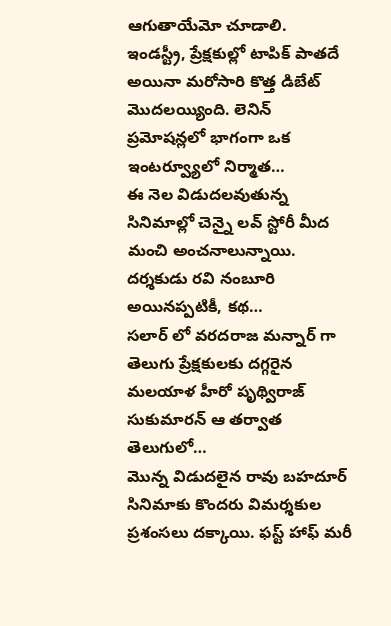ఆగుతాయేమో చూడాలి.
ఇండస్ట్రీ, ప్రేక్షకుల్లో టాపిక్ పాతదే అయినా మరోసారి కొత్త డిబేట్ మొదలయ్యింది. లెనిన్ ప్రమోషన్లలో భాగంగా ఒక ఇంటర్వ్యూలో నిర్మాత…
ఈ నెల విడుదలవుతున్న సినిమాల్లో చెన్నై లవ్ స్టోరీ మీద మంచి అంచనాలున్నాయి. దర్శకుడు రవి నంబూరి అయినప్పటికీ, కథ…
సలార్ లో వరదరాజ మన్నార్ గా తెలుగు ప్రేక్షకులకు దగ్గరైన మలయాళ హీరో పృథ్విరాజ్ సుకుమారన్ ఆ తర్వాత తెలుగులో…
మొన్న విడుదలైన రావు బహదూర్ సినిమాకు కొందరు విమర్శకుల ప్రశంసలు దక్కాయి. ఫస్ట్ హాఫ్ మరీ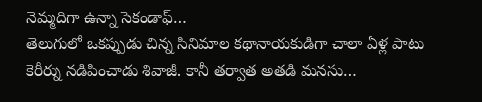నెమ్మదిగా ఉన్నా సెకండాఫ్…
తెలుగులో ఒకప్పుడు చిన్న సినిమాల కథానాయకుడిగా చాలా ఏళ్ల పాటు కెరీర్ను నడిపించాడు శివాజీ. కానీ తర్వాత అతడి మనసు…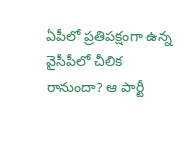ఏపీలో ప్రతిపక్షంగా ఉన్న వైసీపీలో చీలిక రానుందా? ఆ పార్టీ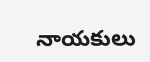నాయకులు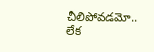చీలిపోవడమో.. లేక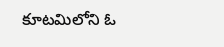కూటమిలోని ఓ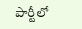పార్టీలో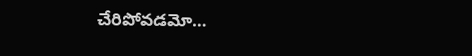చేరిపోవడమో…